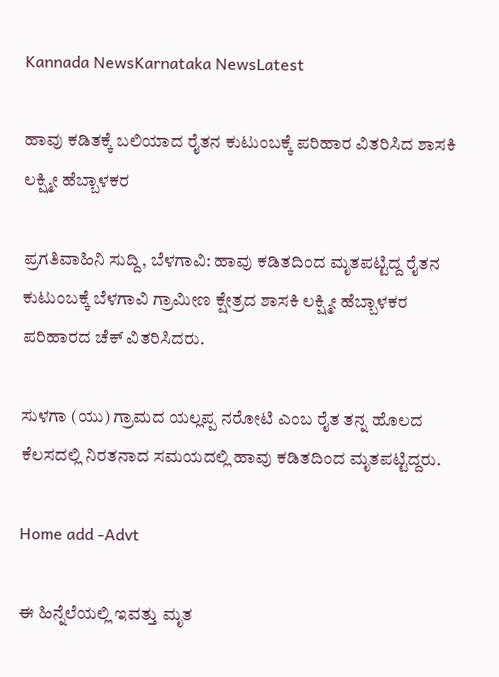Kannada NewsKarnataka NewsLatest

ಹಾವು ಕಡಿತಕ್ಕೆ ಬಲಿಯಾದ ರೈತನ ಕುಟುಂಬಕ್ಕೆ ಪರಿಹಾರ ವಿತರಿಸಿದ ಶಾಸಕಿ ಲಕ್ಷ್ಮೀ ಹೆಬ್ಬಾಳಕರ

ಪ್ರಗತಿವಾಹಿನಿ ಸುದ್ದಿ, ಬೆಳಗಾವಿ: ಹಾವು ಕಡಿತದಿಂದ ಮೃತಪಟ್ಟಿದ್ದ ರೈತನ ಕುಟುಂಬಕ್ಕೆ ಬೆಳಗಾವಿ ಗ್ರಾಮೀಣ ಕ್ಷೇತ್ರದ ಶಾಸಕಿ ಲಕ್ಷ್ಮೀ ಹೆಬ್ಬಾಳಕರ ಪರಿಹಾರದ ಚೆಕ್ ವಿತರಿಸಿದರು.

ಸುಳಗಾ (ಯು) ಗ್ರಾಮದ ಯಲ್ಲಪ್ಪ ನರೋಟಿ ಎಂಬ ರೈತ ತನ್ನ ಹೊಲದ ಕೆಲಸದಲ್ಲಿ ನಿರತನಾದ ಸಮಯದಲ್ಲಿ ಹಾವು ಕಡಿತದಿಂದ ಮೃತಪಟ್ಟಿದ್ದರು.

Home add -Advt

ಈ ಹಿನ್ನೆಲೆಯಲ್ಲಿ ಇವತ್ತು ಮೃತ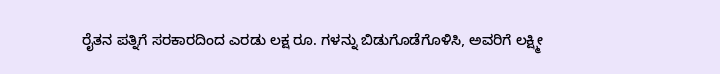ರೈತನ ಪತ್ನಿಗೆ ಸರಕಾರದಿಂದ ಎರಡು ಲಕ್ಷ ರೂ. ಗಳನ್ನು ಬಿಡುಗೊಡೆಗೊಳಿಸಿ, ಅವರಿಗೆ ಲಕ್ಷ್ಮೀ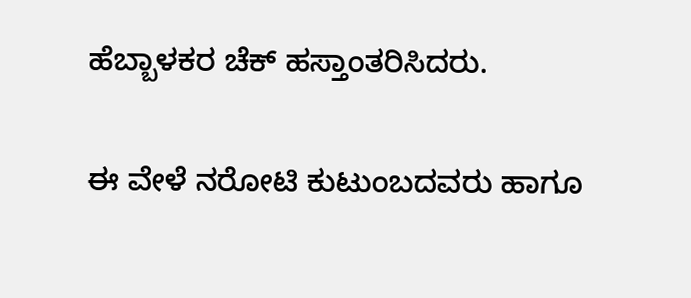ಹೆಬ್ಬಾಳಕರ ಚೆಕ್ ಹಸ್ತಾಂತರಿಸಿದರು.

ಈ ವೇಳೆ ನರೋಟಿ ಕುಟುಂಬದವರು ಹಾಗೂ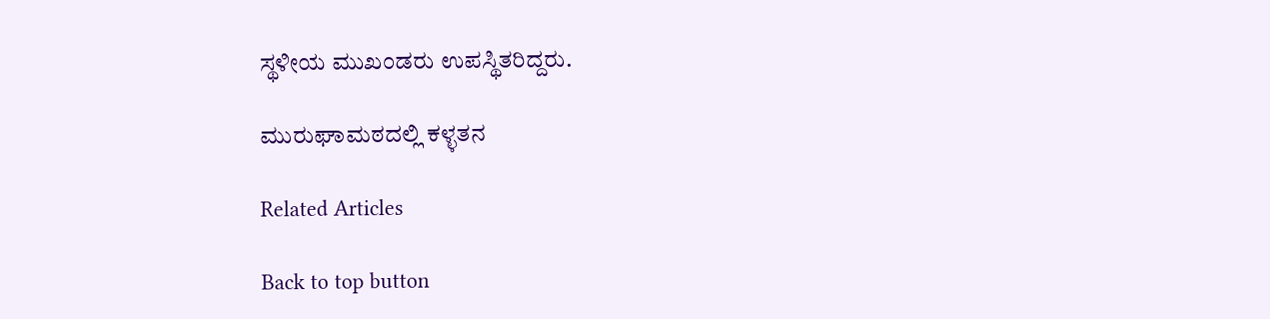ಸ್ಥಳೀಯ ಮುಖಂಡರು ಉಪಸ್ಥಿತರಿದ್ದರು.

ಮುರುಘಾಮಠದಲ್ಲಿ ಕಳ್ಳತನ

Related Articles

Back to top button